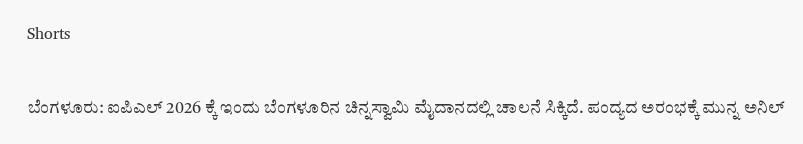Shorts

ಬೆಂಗಳೂರು: ಐಪಿಎಲ್ 2026 ಕ್ಕೆ ಇಂದು ಬೆಂಗಳೂರಿನ ಚಿನ್ನಸ್ವಾಮಿ ಮೈದಾನದಲ್ಲಿ ಚಾಲನೆ ಸಿಕ್ಕಿದೆ. ಪಂದ್ಯದ ಅರಂಭಕ್ಕೆ ಮುನ್ನ ಅನಿಲ್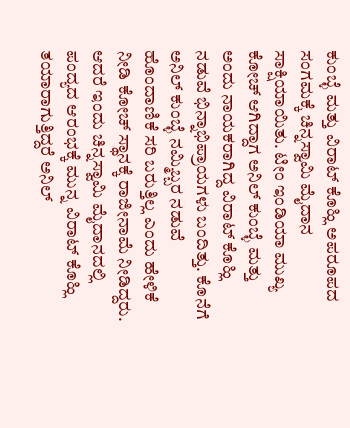ಕುಂಬ್ಳೆ ಮತ್ತು ವಿರಾಟ್ ಕೊಹ್ಲಿ ಅಪರೂಪದ ಸಂಗಮಕ್ಕೆ ಚಿನ್ನಸ್ವಾಮಿ ಮೈದಾನ ಸಾಕ್ಷಿಯಾಯಿತು. ಟೀಂ ಇಂಡಿಯಾ ಮುಖ್ಯ ಕೋಚ್ ಆಗಿದ್ದಾಗ ಅನಿಲ್ ಕುಂಬ್ಳೆ ಮತ್ತು ಅಂದು ನಾಯಕರಾಗಿದ್ದ ವಿರಾಟ್ ಕೊಹ್ಲಿ ನಡುವೆ ಭಿನ್ನಾಭಿಪ್ರಾಯಗಳು ಬಂದಿತ್ತು. ಕೊನೆಗೆ ಅನಿಲ್ ಕುಂಬ್ಳೆ ನಮ್ಮಿಬ್ಬರ ನಡುವೆ ಹೊಂದಾಣಿಕೆ ಸರಿ ಬರುತ್ತಿಲ್ಲ ಎಂದು ಹೇಳಿಕೆ ನೀಡಿ ಕೋಚ್ ಸ್ಥಾನಕ್ಕೆ ರಾಜೀನಾಮೆ ನೀಡಿದ್ದರು. ಆದರೆ ಇಂದು ಚಿನ್ನಸ್ವಾಮಿ ಮೈದಾನದಲ್ಲಿ ಪಂದ್ಯದ ಆರಂಭಕ್ಕೆ ಮುನ್ನ ವಿರಾಟ್ ಕೊಹ್ಲಿ ತಯಾರಾಗುತ್ತಿದ್ದರೆ ಅನಿಲ್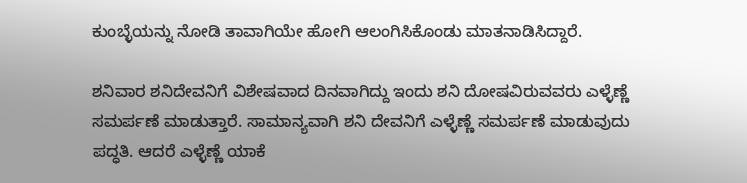ಕುಂಬ್ಳೆಯನ್ನು ನೋಡಿ ತಾವಾಗಿಯೇ ಹೋಗಿ ಆಲಂಗಿಸಿಕೊಂಡು ಮಾತನಾಡಿಸಿದ್ದಾರೆ.

ಶನಿವಾರ ಶನಿದೇವನಿಗೆ ವಿಶೇಷವಾದ ದಿನವಾಗಿದ್ದು ಇಂದು ಶನಿ ದೋಷವಿರುವವರು ಎಳ್ಳೆಣ್ಣೆ ಸಮರ್ಪಣೆ ಮಾಡುತ್ತಾರೆ. ಸಾಮಾನ್ಯವಾಗಿ ಶನಿ ದೇವನಿಗೆ ಎಳ್ಳೆಣ್ಣೆ ಸಮರ್ಪಣೆ ಮಾಡುವುದು ಪದ್ಧತಿ. ಆದರೆ ಎಳ್ಳೆಣ್ಣೆ ಯಾಕೆ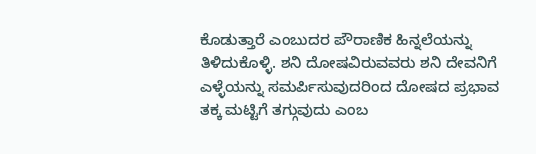ಕೊಡುತ್ತಾರೆ ಎಂಬುದರ ಪೌರಾಣಿಕ ಹಿನ್ನಲೆಯನ್ನು ತಿಳಿದುಕೊಳ್ಳಿ. ಶನಿ ದೋಷವಿರುವವರು ಶನಿ ದೇವನಿಗೆ ಎಳ್ಳೆಯನ್ನು ಸಮರ್ಪಿಸುವುದರಿಂದ ದೋಷದ ಪ್ರಭಾವ ತಕ್ಕ ಮಟ್ಟಿಗೆ ತಗ್ಗುವುದು ಎಂಬ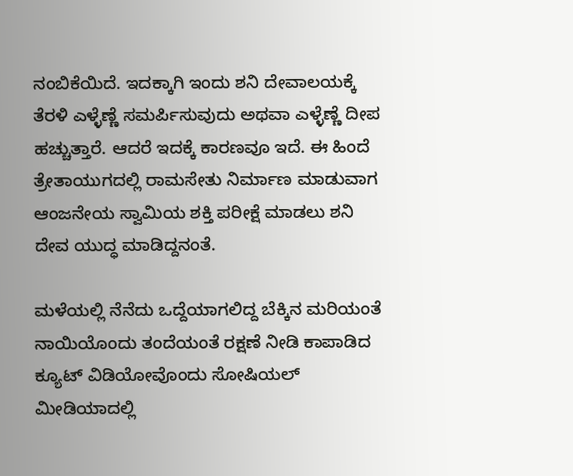ನಂಬಿಕೆಯಿದೆ. ಇದಕ್ಕಾಗಿ ಇಂದು ಶನಿ ದೇವಾಲಯಕ್ಕೆ ತೆರಳಿ ಎಳ್ಳೆಣ್ಣೆ ಸಮರ್ಪಿಸುವುದು ಅಥವಾ ಎಳ್ಳೆಣ್ಣೆ ದೀಪ ಹಚ್ಚುತ್ತಾರೆ. ಆದರೆ ಇದಕ್ಕೆ ಕಾರಣವೂ ಇದೆ. ಈ ಹಿಂದೆ ತ್ರೇತಾಯುಗದಲ್ಲಿ ರಾಮಸೇತು ನಿರ್ಮಾಣ ಮಾಡುವಾಗ ಆಂಜನೇಯ ಸ್ವಾಮಿಯ ಶಕ್ತಿ ಪರೀಕ್ಷೆ ಮಾಡಲು ಶನಿ ದೇವ ಯುದ್ಧ ಮಾಡಿದ್ದನಂತೆ.

ಮಳೆಯಲ್ಲಿ ನೆನೆದು ಒದ್ದೆಯಾಗಲಿದ್ದ ಬೆಕ್ಕಿನ ಮರಿಯಂತೆ ನಾಯಿಯೊಂದು ತಂದೆಯಂತೆ ರಕ್ಷಣೆ ನೀಡಿ ಕಾಪಾಡಿದ ಕ್ಯೂಟ್ ವಿಡಿಯೋವೊಂದು ಸೋಷಿಯಲ್ ಮೀಡಿಯಾದಲ್ಲಿ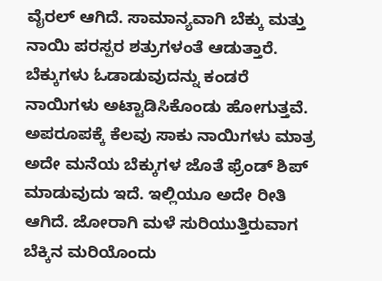ವೈರಲ್ ಆಗಿದೆ. ಸಾಮಾನ್ಯವಾಗಿ ಬೆಕ್ಕು ಮತ್ತು ನಾಯಿ ಪರಸ್ಪರ ಶತ್ರುಗಳಂತೆ ಆಡುತ್ತಾರೆ. ಬೆಕ್ಕುಗಳು ಓಡಾಡುವುದನ್ನು ಕಂಡರೆ ನಾಯಿಗಳು ಅಟ್ಟಾಡಿಸಿಕೊಂಡು ಹೋಗುತ್ತವೆ. ಅಪರೂಪಕ್ಕೆ ಕೆಲವು ಸಾಕು ನಾಯಿಗಳು ಮಾತ್ರ ಅದೇ ಮನೆಯ ಬೆಕ್ಕುಗಳ ಜೊತೆ ಫ್ರೆಂಡ್ ಶಿಪ್ ಮಾಡುವುದು ಇದೆ. ಇಲ್ಲಿಯೂ ಅದೇ ರೀತಿ ಆಗಿದೆ. ಜೋರಾಗಿ ಮಳೆ ಸುರಿಯುತ್ತಿರುವಾಗ ಬೆಕ್ಕಿನ ಮರಿಯೊಂದು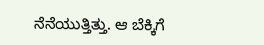ನೆನೆಯುತ್ತಿತ್ತು. ಆ ಬೆಕ್ಕಿಗೆ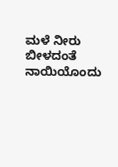ಮಳೆ ನೀರು ಬೀಳದಂತೆ ನಾಯಿಯೊಂದು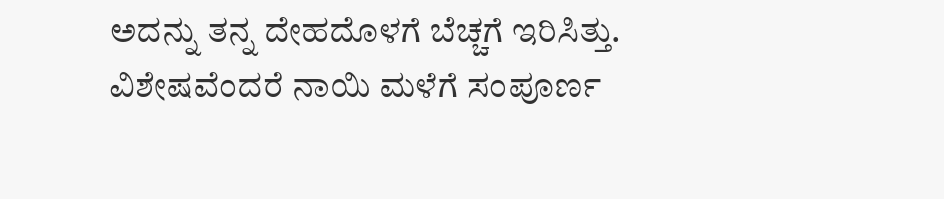ಅದನ್ನು ತನ್ನ ದೇಹದೊಳಗೆ ಬೆಚ್ಚಗೆ ಇರಿಸಿತ್ತು. ವಿಶೇಷವೆಂದರೆ ನಾಯಿ ಮಳೆಗೆ ಸಂಪೂರ್ಣ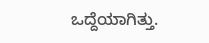ಒದ್ದೆಯಾಗಿತ್ತು.